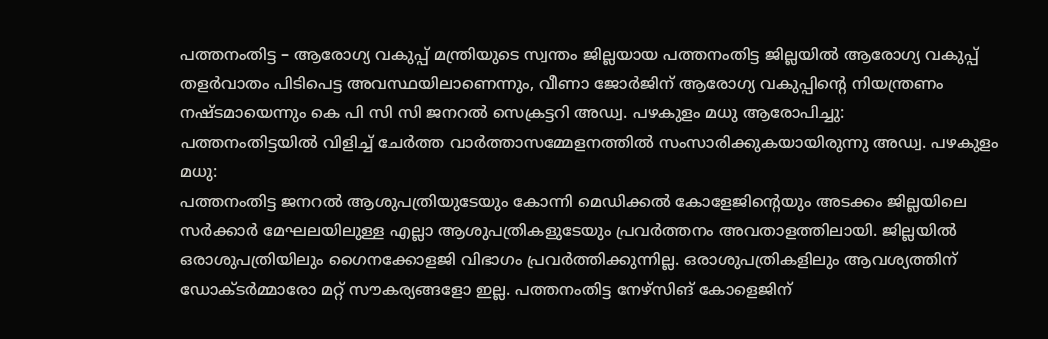പത്തനംതിട്ട – ആരോഗ്യ വകുപ്പ് മന്ത്രിയുടെ സ്വന്തം ജില്ലയായ പത്തനംതിട്ട ജില്ലയിൽ ആരോഗ്യ വകുപ്പ് തളർവാതം പിടിപെട്ട അവസ്ഥയിലാണെന്നും, വീണാ ജോർജിന് ആരോഗ്യ വകുപ്പിൻ്റെ നിയന്ത്രണം നഷ്ടമായെന്നും കെ പി സി സി ജനറൽ സെക്രട്ടറി അഡ്വ. പഴകുളം മധു ആരോപിച്ചു:
പത്തനംതിട്ടയിൽ വിളിച്ച് ചേർത്ത വാർത്താസമ്മേളനത്തിൽ സംസാരിക്കുകയായിരുന്നു അഡ്വ. പഴകുളം മധു:
പത്തനംതിട്ട ജനറൽ ആശുപത്രിയുടേയും കോന്നി മെഡിക്കൽ കോളേജിൻ്റെയും അടക്കം ജില്ലയിലെ സർക്കാർ മേഘലയിലുള്ള എല്ലാ ആശുപത്രികളുടേയും പ്രവർത്തനം അവതാളത്തിലായി. ജില്ലയിൽ ഒരാശുപത്രിയിലും ഗൈനക്കോളജി വിഭാഗം പ്രവർത്തിക്കുന്നില്ല. ഒരാശുപത്രികളിലും ആവശ്യത്തിന് ഡോക്ടർമ്മാരോ മറ്റ് സൗകര്യങ്ങളോ ഇല്ല. പത്തനംതിട്ട നേഴ്സിങ് കോളെജിന്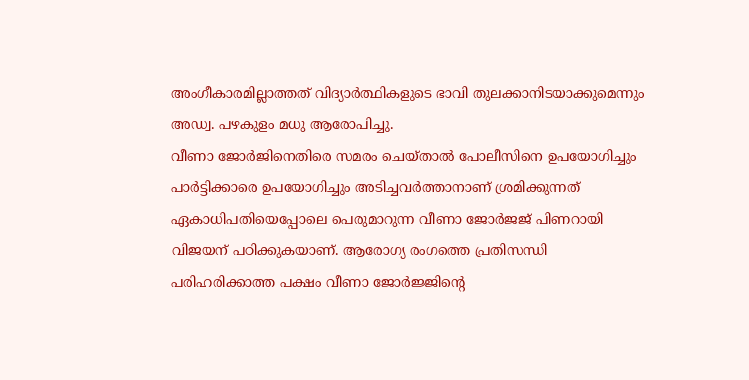അംഗീകാരമില്ലാത്തത് വിദ്യാർത്ഥികളുടെ ഭാവി തുലക്കാനിടയാക്കുമെന്നും അഡ്വ. പഴകുളം മധു ആരോപിച്ചു.
വീണാ ജോർജിനെതിരെ സമരം ചെയ്താൽ പോലീസിനെ ഉപയോഗിച്ചും പാർട്ടിക്കാരെ ഉപയോഗിച്ചും അടിച്ചവർത്താനാണ് ശ്രമിക്കുന്നത് ഏകാധിപതിയെപ്പോലെ പെരുമാറുന്ന വീണാ ജോർജജ് പിണറായി വിജയന് പഠിക്കുകയാണ്. ആരോഗ്യ രംഗത്തെ പ്രതിസന്ധി പരിഹരിക്കാത്ത പക്ഷം വീണാ ജോർജ്ജിൻ്റെ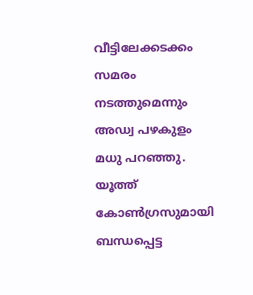വീട്ടിലേക്കടക്കം സമരം നടത്തുമെന്നും അഡ്വ പഴകുളം മധു പറഞ്ഞു.
യൂത്ത് കോൺഗ്രസുമായി ബന്ധപ്പെട്ട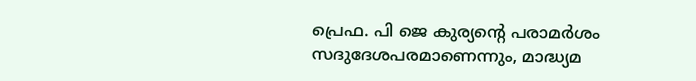പ്രെഫ. പി ജെ കുര്യൻ്റെ പരാമർശം സദുദേശപരമാണെന്നും, മാദ്ധ്യമ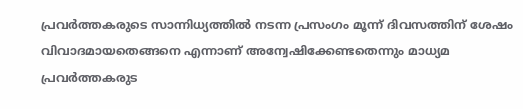പ്രവർത്തകരുടെ സാന്നിധ്യത്തിൽ നടന്ന പ്രസംഗം മൂന്ന് ദിവസത്തിന് ശേഷം വിവാദമായതെങ്ങനെ എന്നാണ് അന്വേഷിക്കേണ്ടതെന്നും മാധ്യമ പ്രവർത്തകരുട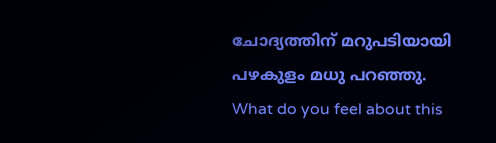ചോദ്യത്തിന് മറുപടിയായി പഴകുളം മധു പറഞ്ഞു.
What do you feel about this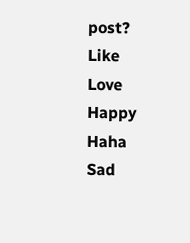post?
Like
Love
Happy
Haha
Sad